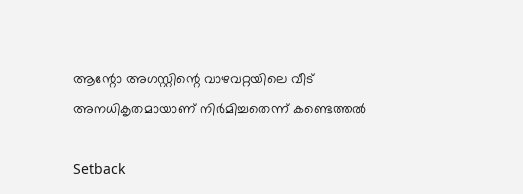ആന്റോ അഗസ്റ്റിന്റെ വാഴവറ്റയിലെ വീട് അനധികൃതമായാണ് നിര്‍മിച്ചതെന്ന് കണ്ടെത്തല്‍

Setback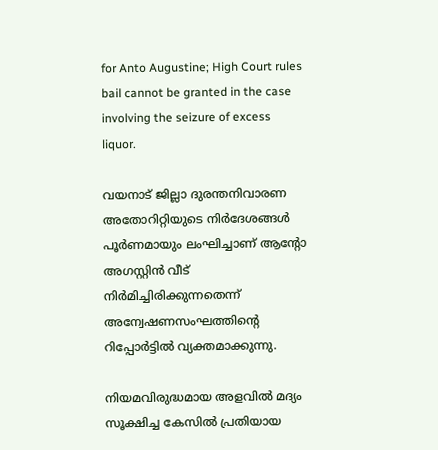for Anto Augustine; High Court rules bail cannot be granted in the case involving the seizure of excess liquor.

വയനാട് ജില്ലാ ദുരന്തനിവാരണ അതോറിറ്റിയുടെ നിര്‍ദേശങ്ങള്‍ പൂര്‍ണമായും ലംഘിച്ചാണ് ആന്റോ അഗസ്റ്റിന്‍ വീട് നിര്‍മിച്ചിരിക്കുന്നതെന്ന് അന്വേഷണസംഘത്തിന്റെ റിപ്പോര്‍ട്ടില്‍ വ്യക്തമാക്കുന്നു.

നിയമവിരുദ്ധമായ അളവില്‍ മദ്യം സൂക്ഷിച്ച കേസില്‍ പ്രതിയായ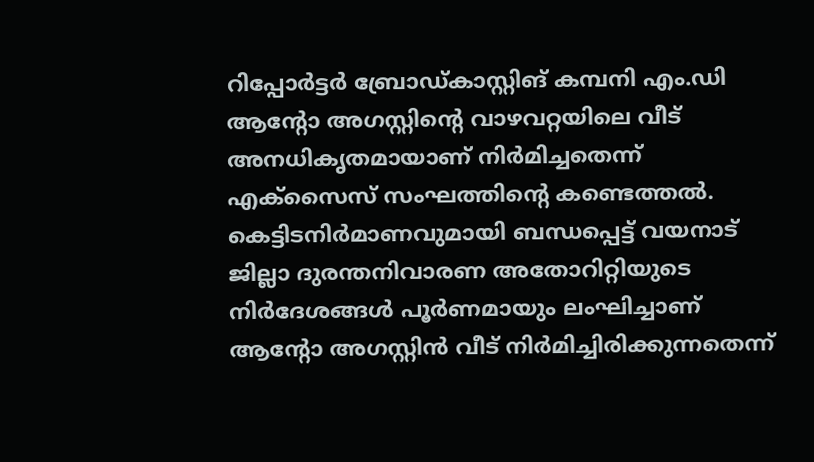റിപ്പോര്‍ട്ടര്‍ ബ്രോഡ്കാസ്റ്റിങ് കമ്പനി എം.ഡി ആന്റോ അഗസ്റ്റിന്റെ വാഴവറ്റയിലെ വീട് അനധികൃതമായാണ് നിര്‍മിച്ചതെന്ന് എക്‌സൈസ് സംഘത്തിന്റെ കണ്ടെത്തല്‍. കെട്ടിടനിര്‍മാണവുമായി ബന്ധപ്പെട്ട് വയനാട് ജില്ലാ ദുരന്തനിവാരണ അതോറിറ്റിയുടെ നിര്‍ദേശങ്ങള്‍ പൂര്‍ണമായും ലംഘിച്ചാണ് ആന്റോ അഗസ്റ്റിന്‍ വീട് നിര്‍മിച്ചിരിക്കുന്നതെന്ന്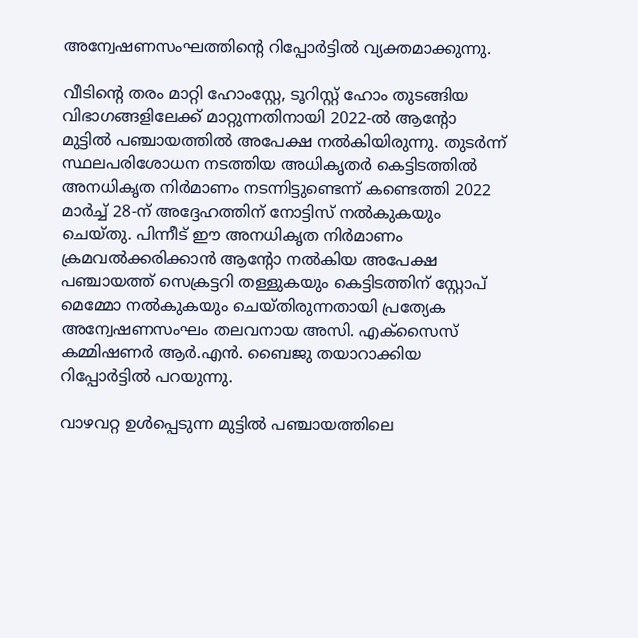അന്വേഷണസംഘത്തിന്റെ റിപ്പോര്‍ട്ടില്‍ വ്യക്തമാക്കുന്നു.

വീടിന്റെ തരം മാറ്റി ഹോംസ്റ്റേ, ടൂറിസ്റ്റ് ഹോം തുടങ്ങിയ വിഭാഗങ്ങളിലേക്ക് മാറ്റുന്നതിനായി 2022-ല്‍ ആന്റോ മുട്ടില്‍ പഞ്ചായത്തില്‍ അപേക്ഷ നല്‍കിയിരുന്നു. തുടര്‍ന്ന് സ്ഥലപരിശോധന നടത്തിയ അധികൃതര്‍ കെട്ടിടത്തില്‍ അനധികൃത നിര്‍മാണം നടന്നിട്ടുണ്ടെന്ന് കണ്ടെത്തി 2022 മാര്‍ച്ച് 28-ന് അദ്ദേഹത്തിന് നോട്ടിസ് നല്‍കുകയും ചെയ്തു. പിന്നീട് ഈ അനധികൃത നിര്‍മാണം ക്രമവല്‍ക്കരിക്കാന്‍ ആന്റോ നല്‍കിയ അപേക്ഷ പഞ്ചായത്ത് സെക്രട്ടറി തള്ളുകയും കെട്ടിടത്തിന് സ്റ്റോപ് മെമ്മോ നല്‍കുകയും ചെയ്തിരുന്നതായി പ്രത്യേക അന്വേഷണസംഘം തലവനായ അസി. എക്‌സൈസ് കമ്മിഷണര്‍ ആര്‍.എന്‍. ബൈജു തയാറാക്കിയ റിപ്പോര്‍ട്ടില്‍ പറയുന്നു.

വാഴവറ്റ ഉള്‍പ്പെടുന്ന മുട്ടില്‍ പഞ്ചായത്തിലെ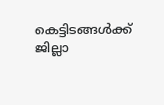കെട്ടിടങ്ങള്‍ക്ക് ജില്ലാ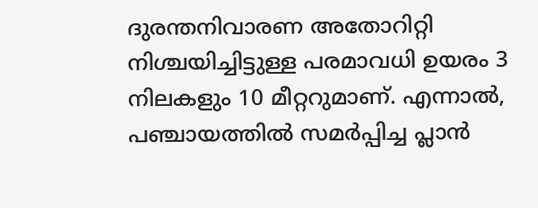ദുരന്തനിവാരണ അതോറിറ്റി നിശ്ചയിച്ചിട്ടുള്ള പരമാവധി ഉയരം 3 നിലകളും 10 മീറ്ററുമാണ്. എന്നാല്‍, പഞ്ചായത്തില്‍ സമര്‍പ്പിച്ച പ്ലാന്‍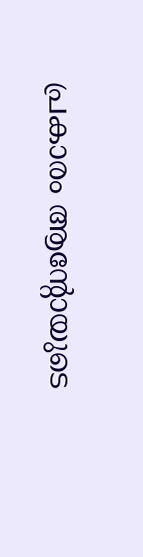പ്രകാരം ആന്റോയുടെ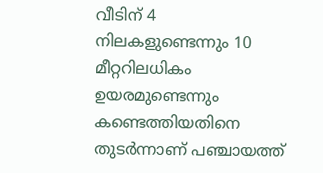വീടിന് 4 നിലകളുണ്ടെന്നും 10 മീറ്ററിലധികം ഉയരമുണ്ടെന്നും കണ്ടെത്തിയതിനെ തുടര്‍ന്നാണ് പഞ്ചായത്ത്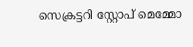സെക്രട്ടറി സ്റ്റോപ് മെമ്മോ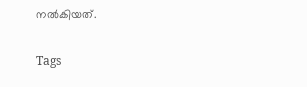നല്‍കിയത്.

Tags